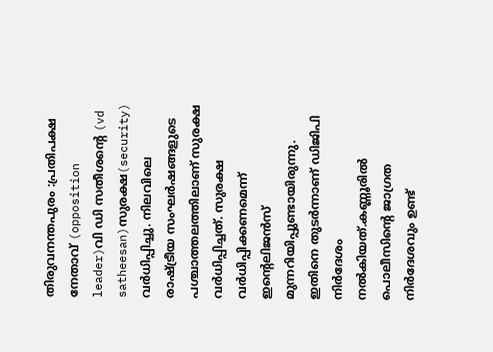തിരുവനന്തപുരം :പ്രതിപക്ഷ നേതാവ് (opposition leader)വി ഡി സതീശന്റെ (vd satheesan)സുരക്ഷ(security) വർധിപ്പിച്ചു. നിലവിലെ രാഷ്ട്രീയ സംഘർഷങ്ങളുടെ പശ്ചാത്തലത്തിലാണ് സുരക്ഷ വർധിപ്പിച്ചത്. സുരക്ഷ വർധിപ്പിക്കണമെന്ന് ഇന്റെലിജൻസ് മുന്നറിയിപ്പുണ്ടായിരുന്നു. ഇതിനെ തുടർന്നാണ് ഡിജിപി നിർദേശം നൽകിയത്.കണ്ണൂരിൽ പൊലീസിൻ്റെ ജാഗ്രത നിർദേശവും ഉണ്ട്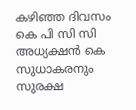കഴിഞ്ഞ ദിവസം കെ പി സി സി അധ്യക്ഷൻ കെ സുധാകരനും സുരക്ഷ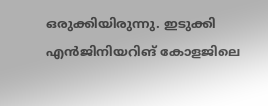ഒരുക്കിയിരുന്നു. ഇടുക്കി എൻജിനിയറിങ് കോളജിലെ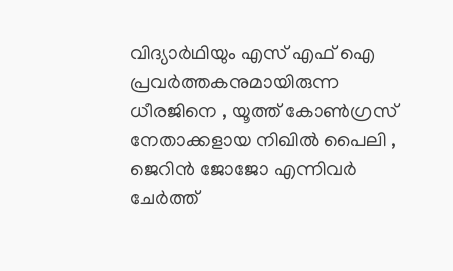വിദ്യാർഥിയും എസ് എഫ് ഐ പ്രവർത്തകനുമായിരുന്ന ധീരജിനെ , യൂത്ത് കോൺഗ്രസ് നേതാക്കളായ നിഖിൽ പൈലി , ജെറിൻ ജോജോ എന്നിവർ ചേർത്ത്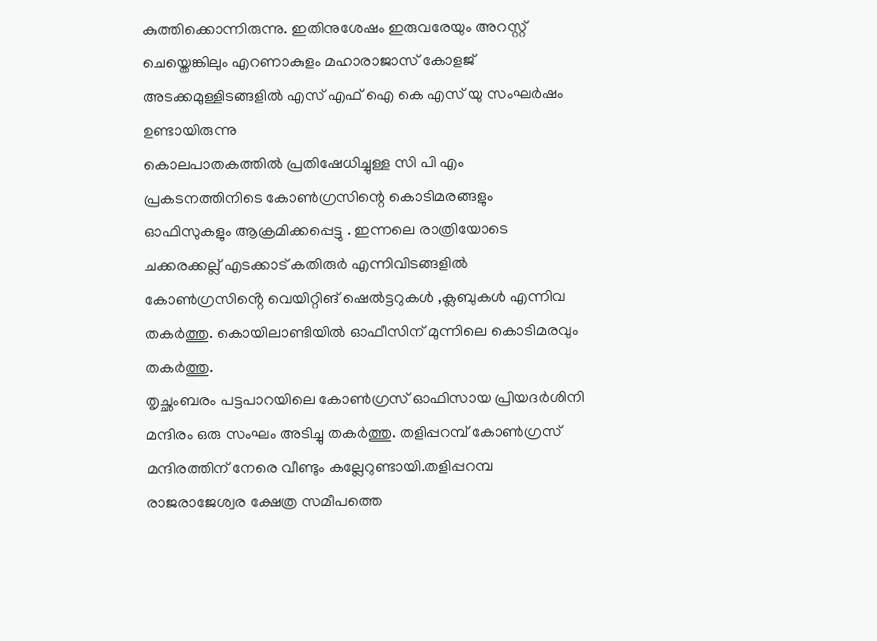കുത്തിക്കൊന്നിരുന്നു. ഇതിനുശേഷം ഇരുവരേയും അറസ്റ്റ് ചെയ്തെങ്കിലും എറണാകുളം മഹാരാജാസ് കോളജ് അടക്കമുള്ളിടങ്ങളിൽ എസ് എഫ് ഐ കെ എസ് യു സംഘർഷം ഉണ്ടായിരുന്നു
കൊലപാതകത്തിൽ പ്രതിഷേധിച്ചുള്ള സി പി എം പ്രകടനത്തിനിടെ കോൺഗ്രസിന്റെ കൊടിമരങ്ങളും ഓഫിസുകളും ആക്രമിക്കപ്പെട്ടു . ഇന്നലെ രാത്രിയോടെ ചക്കരക്കല്ല് എടക്കാട് കതിരുർ എന്നിവിടങ്ങളിൽ കോൺഗ്രസിൻ്റെ വെയിറ്റിങ് ഷെൽട്ടറുകൾ ,ക്ലബുകൾ എന്നിവ തകർത്തു. കൊയിലാണ്ടിയിൽ ഓഫീസിന് മുന്നിലെ കൊടിമരവും തകർത്തു.
തൃച്ഛംബരം പട്ടപാറയിലെ കോൺഗ്രസ് ഓഫിസായ പ്രിയദർശിനി മന്ദിരം ഒരു സംഘം അടിച്ചു തകർത്തു. തളിപ്പറമ്പ് കോൺഗ്രസ് മന്ദിരത്തിന് നേരെ വീണ്ടും കല്ലേറുണ്ടായി.തളിപ്പറമ്പ രാജരാജേശ്വര ക്ഷേത്ര സമീപത്തെ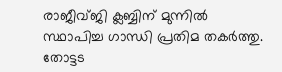രാജീവ്ജി ക്ലബ്ബിന് മുന്നിൽ സ്ഥാപിച്ച ഗാന്ധി പ്രതിമ തകർത്തു.
തോട്ടട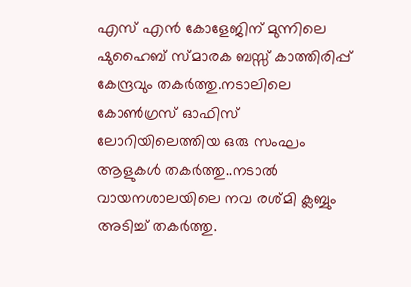എസ് എൻ കോളേജിന് മുന്നിലെ ഷുഹൈബ് സ്മാരക ബസ്സ് കാത്തിരിപ്പ് കേന്ദ്രവും തകർത്തു.നടാലിലെ കോൺഗ്രസ് ഓഫിസ് ലോറിയിലെത്തിയ ഒരു സംഘം ആളുകൾ തകർത്തു..നടാൽ വായനശാലയിലെ നവ രശ്മി ക്ലബ്ബും അടിച്ച് തകർത്തു.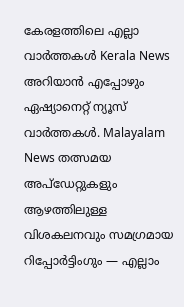കേരളത്തിലെ എല്ലാ വാർത്തകൾ Kerala News അറിയാൻ എപ്പോഴും ഏഷ്യാനെറ്റ് ന്യൂസ് വാർത്തകൾ. Malayalam News തത്സമയ അപ്ഡേറ്റുകളും ആഴത്തിലുള്ള വിശകലനവും സമഗ്രമായ റിപ്പോർട്ടിംഗും — എല്ലാം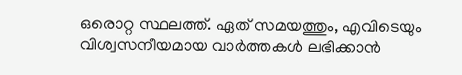ഒരൊറ്റ സ്ഥലത്ത്. ഏത് സമയത്തും, എവിടെയും വിശ്വസനീയമായ വാർത്തകൾ ലഭിക്കാൻ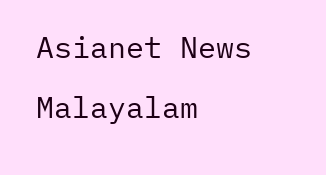Asianet News Malayalam